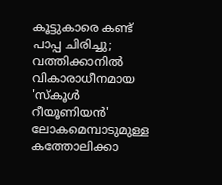കൂട്ടുകാരെ കണ്ട് പാപ്പ ചിരിച്ചു; വത്തിക്കാനിൽ വികാരാധീനമായ 'സ്കൂൾ റീയൂണിയൻ'
ലോകമെമ്പാടുമുള്ള കത്തോലിക്കാ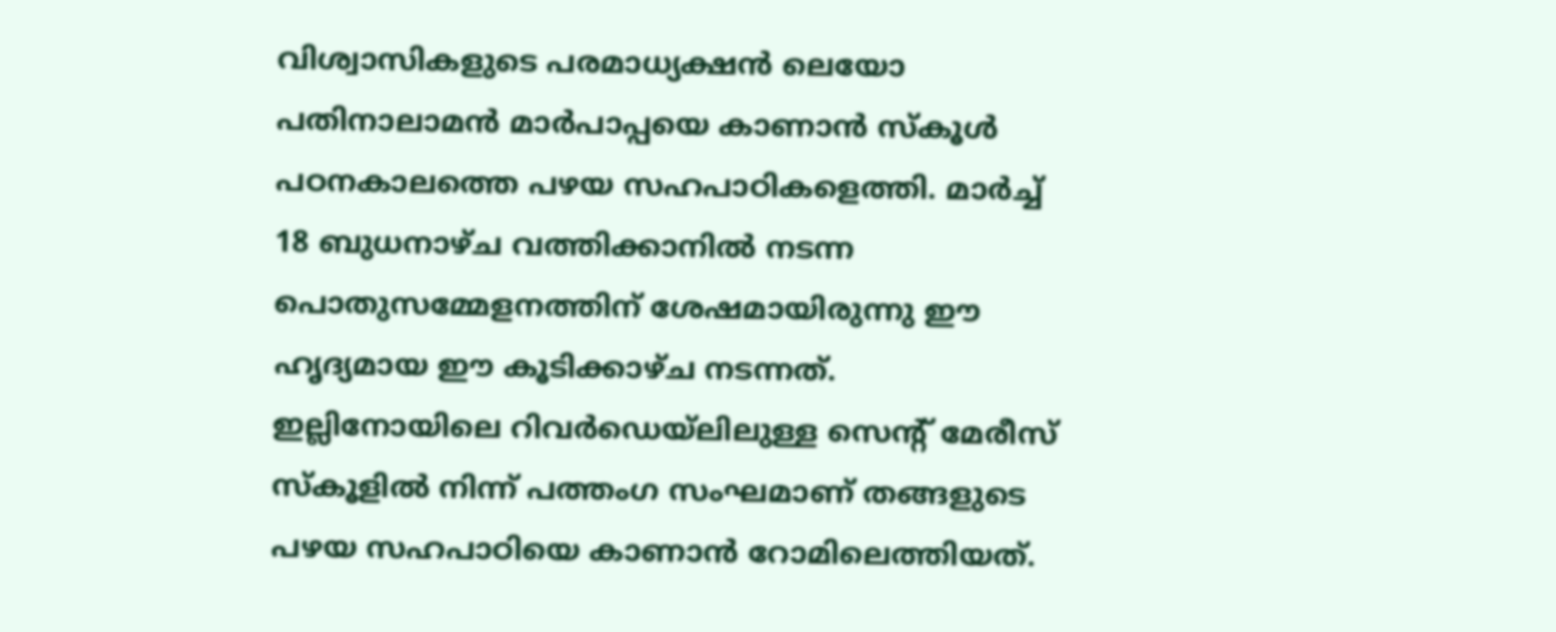വിശ്വാസികളുടെ പരമാധ്യക്ഷൻ ലെയോ പതിനാലാമൻ മാർപാപ്പയെ കാണാൻ സ്കൂൾ പഠനകാലത്തെ പഴയ സഹപാഠികളെത്തി. മാർച്ച് 18 ബുധനാഴ്ച വത്തിക്കാനിൽ നടന്ന പൊതുസമ്മേളനത്തിന് ശേഷമായിരുന്നു ഈ ഹൃദ്യമായ ഈ കൂടിക്കാഴ്ച നടന്നത്.
ഇല്ലിനോയിലെ റിവർഡെയ്ലിലുള്ള സെന്റ് മേരീസ് സ്കൂളിൽ നിന്ന് പത്തംഗ സംഘമാണ് തങ്ങളുടെ പഴയ സഹപാഠിയെ കാണാൻ റോമിലെത്തിയത്.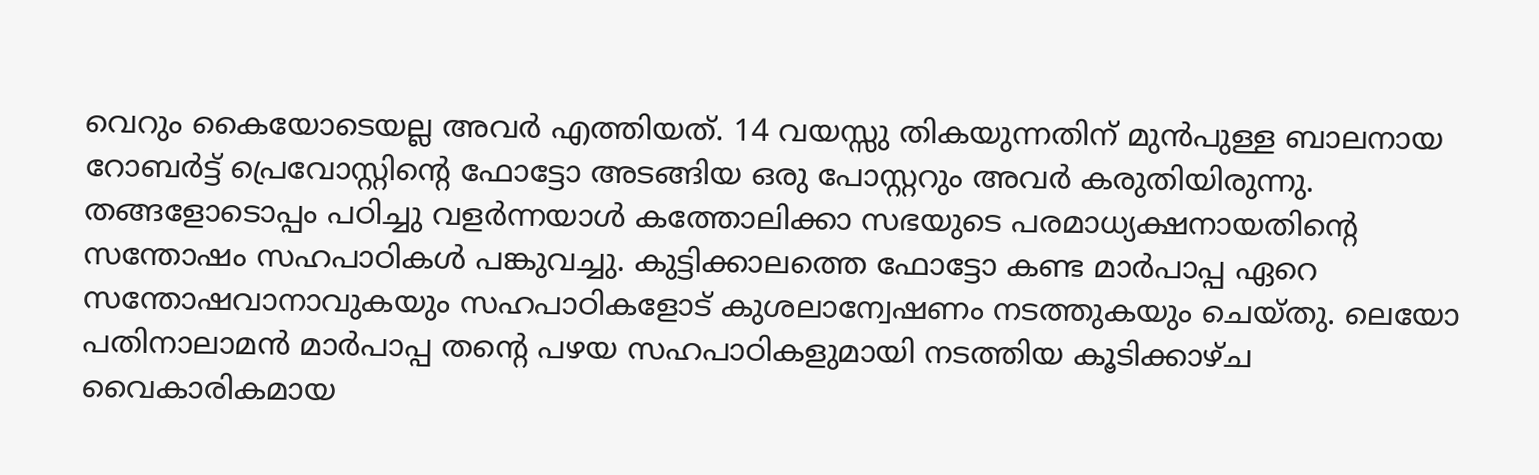വെറും കൈയോടെയല്ല അവർ എത്തിയത്. 14 വയസ്സു തികയുന്നതിന് മുൻപുള്ള ബാലനായ റോബർട്ട് പ്രെവോസ്റ്റിന്റെ ഫോട്ടോ അടങ്ങിയ ഒരു പോസ്റ്ററും അവർ കരുതിയിരുന്നു.
തങ്ങളോടൊപ്പം പഠിച്ചു വളർന്നയാൾ കത്തോലിക്കാ സഭയുടെ പരമാധ്യക്ഷനായതിന്റെ സന്തോഷം സഹപാഠികൾ പങ്കുവച്ചു. കുട്ടിക്കാലത്തെ ഫോട്ടോ കണ്ട മാർപാപ്പ ഏറെ സന്തോഷവാനാവുകയും സഹപാഠികളോട് കുശലാന്വേഷണം നടത്തുകയും ചെയ്തു. ലെയോ പതിനാലാമൻ മാർപാപ്പ തന്റെ പഴയ സഹപാഠികളുമായി നടത്തിയ കൂടിക്കാഴ്ച വൈകാരികമായ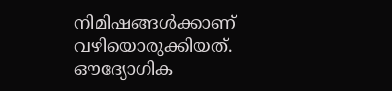നിമിഷങ്ങൾക്കാണ് വഴിയൊരുക്കിയത്.
ഔദ്യോഗിക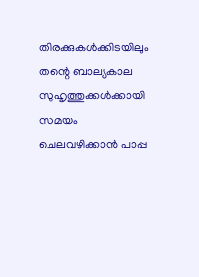തിരക്കുകൾക്കിടയിലും തന്റെ ബാല്യകാല സുഹൃത്തുക്കൾക്കായി സമയം ചെലവഴിക്കാൻ പാപ്പ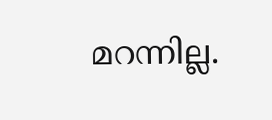മറന്നില്ല.